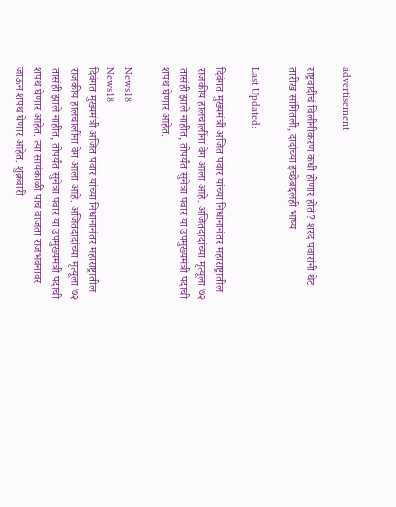advertisement

राष्ट्रवादीचं विलीनीकरण कधी होणार होतं? शरद पवारांनी थेट तारीख सांगितली, दादांच्या इच्छेबद्दलही भाष्य

Last Updated:

दिवंगत मुख्यमंत्री अजित पवार यांच्या निधानानंतर महाराष्ट्रातील राजकीय हालचालींना वेग आला आहे. अजितदादांच्या मृत्यूला ७२ तासंही झाले नाहीत, तोपर्यंत सुनेत्रा पवार या उपमुख्यमंत्री पदाची शपथ घेणार आहेत.

News18
News18
दिवंगत मुख्यमंत्री अजित पवार यांच्या निधानानंतर महाराष्ट्रातील राजकीय हालचालींना वेग आला आहे. अजितदादांच्या मृत्यूला ७२ तासंही झाले नाहीत, तोपर्यंत सुनेत्रा पवार या उपमुख्यमंत्री पदाची शपथ घेणार आहेत. त्या सायंकाळी पाच वाजता राजभवनावर जाऊन शपथ घेणार आहेत. शुक्रवारी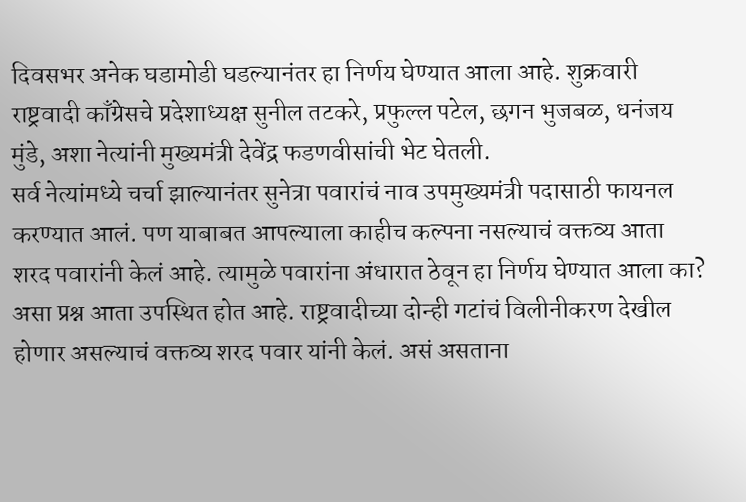दिवसभर अनेक घडामोडी घडल्यानंतर हा निर्णय घेण्यात आला आहे. शुक्रवारी राष्ट्रवादी काँग्रेसचे प्रदेशाध्यक्ष सुनील तटकरे, प्रफुल्ल पटेल, छगन भुजबळ, धनंजय मुंडे, अशा नेत्यांनी मुख्यमंत्री देवेंद्र फडणवीसांची भेट घेतली.
सर्व नेत्यांमध्ये चर्चा झाल्यानंतर सुनेत्रा पवारांचं नाव उपमुख्यमंत्री पदासाठी फायनल करण्यात आलं. पण याबाबत आपल्याला काहीच कल्पना नसल्याचं वक्तव्य आता शरद पवारांनी केलं आहे. त्यामुळे पवारांना अंधारात ठेवून हा निर्णय घेण्यात आला का? असा प्रश्न आता उपस्थित होत आहे. राष्ट्रवादीच्या दोन्ही गटांचं विलीनीकरण देखील होणार असल्याचं वक्तव्य शरद पवार यांनी केलं. असं असताना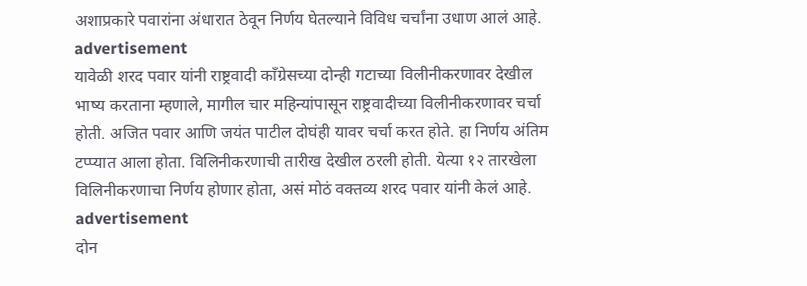अशाप्रकारे पवारांना अंधारात ठेवून निर्णय घेतल्याने विविध चर्चांना उधाण आलं आहे.
advertisement
यावेळी शरद पवार यांनी राष्ट्रवादी काँग्रेसच्या दोन्ही गटाच्या विलीनीकरणावर देखील भाष्य करताना म्हणाले, मागील चार महिन्यांपासून राष्ट्रवादीच्या विलीनीकरणावर चर्चा होती. अजित पवार आणि जयंत पाटील दोघंही यावर चर्चा करत होते. हा निर्णय अंतिम टप्प्यात आला होता. विलिनीकरणाची तारीख देखील ठरली होती. येत्या १२ तारखेला विलिनीकरणाचा निर्णय होणार होता, असं मोठं वक्तव्य शरद पवार यांनी केलं आहे.
advertisement
दोन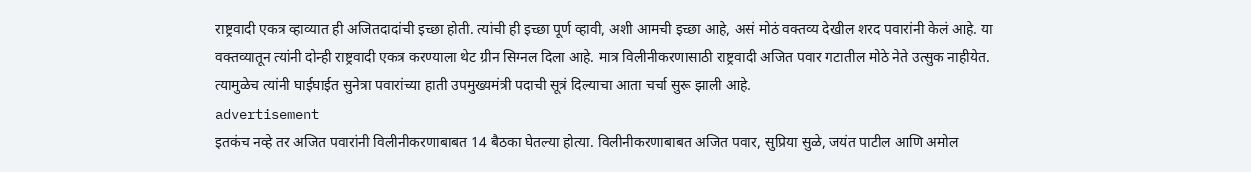राष्ट्रवादी एकत्र व्हाव्यात ही अजितदादांची इच्छा होती. त्यांची ही इच्छा पूर्ण व्हावी, अशी आमची इच्छा आहे, असं मोठं वक्तव्य देखील शरद पवारांनी केलं आहे. या वक्तव्यातून त्यांनी दोन्ही राष्ट्रवादी एकत्र करण्याला थेट ग्रीन सिग्नल दिला आहे. मात्र विलीनीकरणासाठी राष्ट्रवादी अजित पवार गटातील मोठे नेते उत्सुक नाहीयेत. त्यामुळेच त्यांनी घाईघाईत सुनेत्रा पवारांच्या हाती उपमुख्यमंत्री पदाची सूत्रं दिल्याचा आता चर्चा सुरू झाली आहे.
advertisement
इतकंच नव्हे तर अजित पवारांनी विलीनीकरणाबाबत 14 बैठका घेतल्या होत्या. विलीनीकरणाबाबत अजित पवार, सुप्रिया सुळे, जयंत पाटील आणि अमोल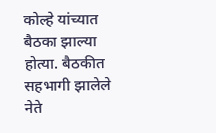कोल्हे यांच्यात बैठका झाल्या होत्या. बैठकीत सहभागी झालेले नेते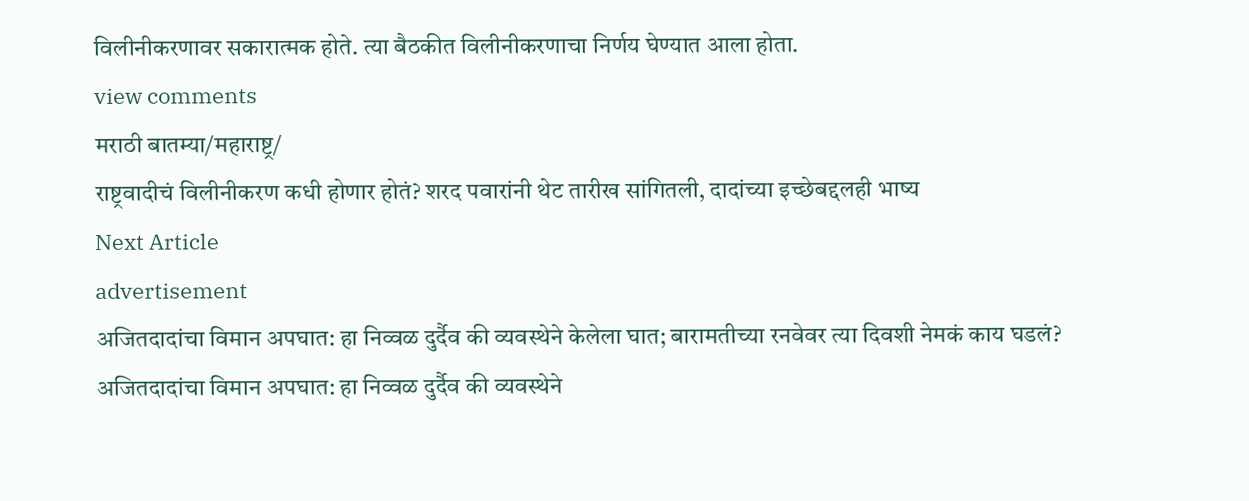विलीनीकरणावर सकारात्मक होते. त्या बैठकीत विलीनीकरणाचा निर्णय घेण्यात आला होता.
view comments
मराठी बातम्या/महाराष्ट्र/
राष्ट्रवादीचं विलीनीकरण कधी होणार होतं? शरद पवारांनी थेट तारीख सांगितली, दादांच्या इच्छेबद्दलही भाष्य
Next Article
advertisement
अजितदादांचा विमान अपघात: हा निव्वळ दुर्दैव की व्यवस्थेने केलेला घात; बारामतीच्या रनवेवर त्या दिवशी नेमकं काय घडलं?
अजितदादांचा विमान अपघात: हा निव्वळ दुर्दैव की व्यवस्थेने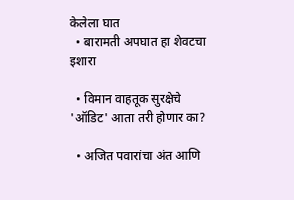केलेला घात
  • बारामती अपघात हा शेवटचा इशारा

  • विमान वाहतूक सुरक्षेचे 'ऑडिट' आता तरी होणार का?

  • अजित पवारांचा अंत आणि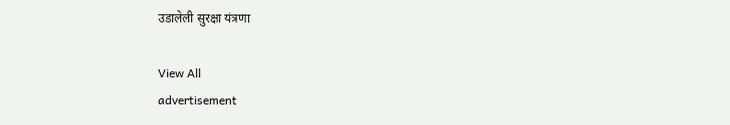उडालेली सुरक्षा यंत्रणा

View All
advertisement